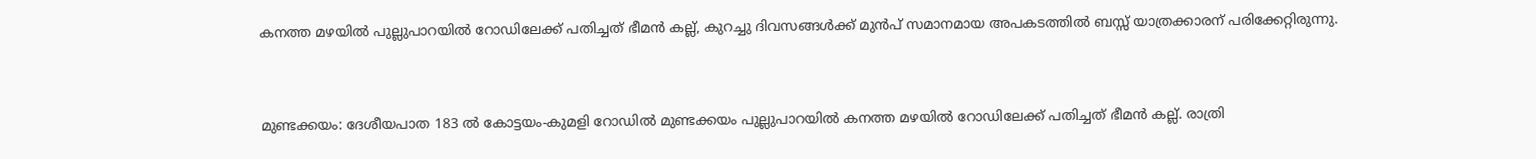കനത്ത മഴയിൽ പുല്ലുപാറയിൽ റോഡിലേക്ക് പതിച്ചത് ഭീമൻ കല്ല്, കുറച്ചു ദിവസങ്ങൾക്ക് മുൻപ് സമാനമായ അപകടത്തിൽ ബസ്സ് യാത്രക്കാരന് പരിക്കേറ്റിരുന്നു.


മുണ്ടക്കയം: ദേശീയപാത 183 ൽ കോട്ടയം-കുമളി റോഡിൽ മുണ്ടക്കയം പുല്ലുപാറയിൽ കനത്ത മഴയിൽ റോഡിലേക്ക് പതിച്ചത് ഭീമൻ കല്ല്. രാത്രി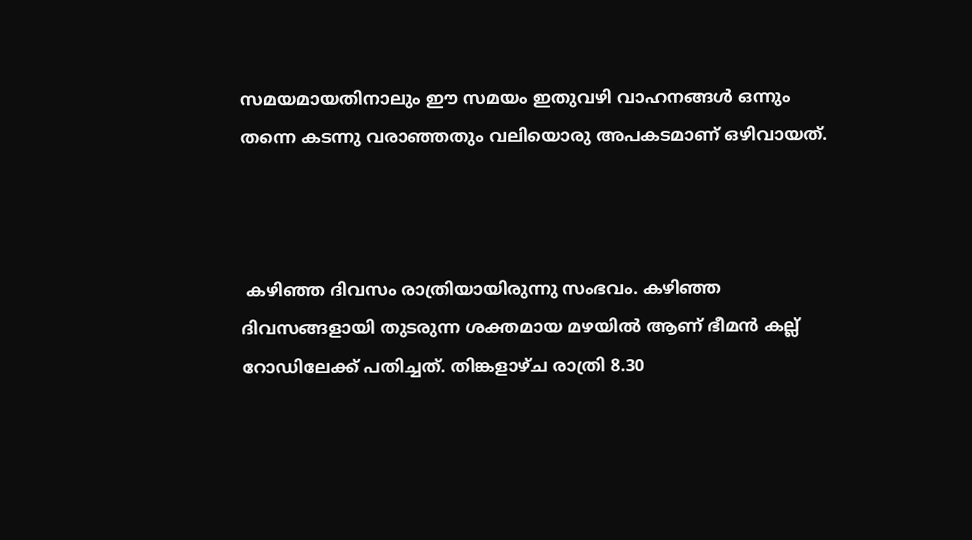സമയമായതിനാലും ഈ സമയം ഇതുവഴി വാഹനങ്ങൾ ഒന്നും തന്നെ കടന്നു വരാഞ്ഞതും വലിയൊരു അപകടമാണ് ഒഴിവായത്.



 കഴിഞ്ഞ ദിവസം രാത്രിയായിരുന്നു സംഭവം. കഴിഞ്ഞ ദിവസങ്ങളായി തുടരുന്ന ശക്തമായ മഴയിൽ ആണ് ഭീമൻ കല്ല് റോഡിലേക്ക് പതിച്ചത്. തിങ്കളാഴ്ച രാത്രി 8.30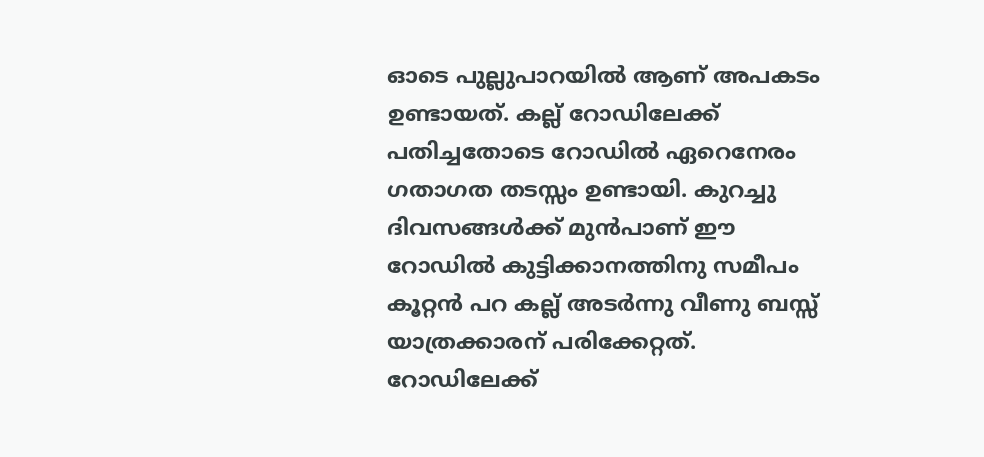ഓടെ പുല്ലുപാറയിൽ ആണ് അപകടം ഉണ്ടായത്. കല്ല് റോഡിലേക്ക് പതിച്ചതോടെ റോഡിൽ ഏറെനേരം ഗതാഗത തടസ്സം ഉണ്ടായി. കുറച്ചു ദിവസങ്ങൾക്ക് മുൻപാണ് ഈ റോഡിൽ കുട്ടിക്കാനത്തിനു സമീപം കൂറ്റൻ പറ കല്ല് അടർന്നു വീണു ബസ്സ് യാത്രക്കാരന് പരിക്കേറ്റത്. റോഡിലേക്ക്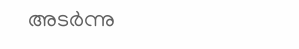അടർന്നു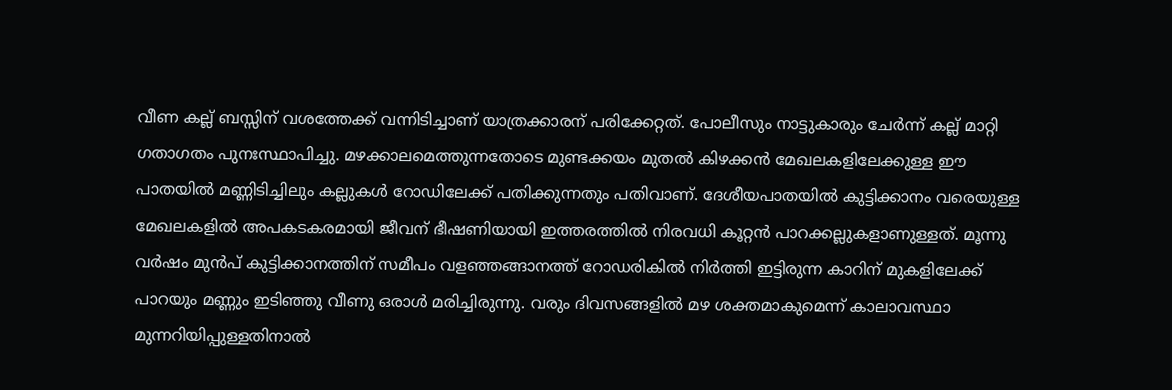വീണ കല്ല് ബസ്സിന്‌ വശത്തേക്ക് വന്നിടിച്ചാണ് യാത്രക്കാരന് പരിക്കേറ്റത്. പോലീസും നാട്ടുകാരും ചേർന്ന് കല്ല് മാറ്റി ഗതാഗതം പുനഃസ്ഥാപിച്ചു. മഴക്കാലമെത്തുന്നതോടെ മുണ്ടക്കയം മുതൽ കിഴക്കൻ മേഖലകളിലേക്കുള്ള ഈ പാതയിൽ മണ്ണിടിച്ചിലും കല്ലുകൾ റോഡിലേക്ക് പതിക്കുന്നതും പതിവാണ്. ദേശീയപാതയിൽ കുട്ടിക്കാനം വരെയുള്ള മേഖലകളിൽ അപകടകരമായി ജീവന് ഭീഷണിയായി ഇത്തരത്തിൽ നിരവധി കൂറ്റൻ പാറക്കല്ലുകളാണുള്ളത്. മൂന്നു വർഷം മുൻപ് കുട്ടിക്കാനത്തിന് സമീപം വളഞ്ഞങ്ങാനത്ത് റോഡരികിൽ നിർത്തി ഇട്ടിരുന്ന കാറിന് മുകളിലേക്ക് പാറയും മണ്ണും ഇടിഞ്ഞു വീണു ഒരാൾ മരിച്ചിരുന്നു. വരും ദിവസങ്ങളിൽ മഴ ശക്തമാകുമെന്ന് കാലാവസ്ഥാ മുന്നറിയിപ്പുള്ളതിനാൽ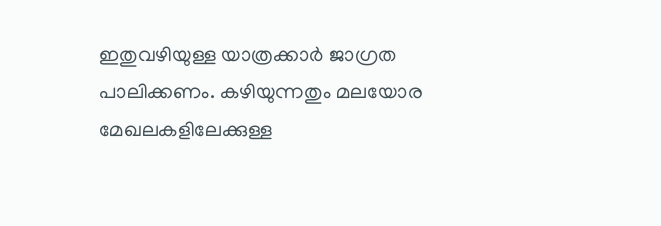ഇതുവഴിയുള്ള യാത്രക്കാർ ജാഗ്രത പാലിക്കണം. കഴിയുന്നതും മലയോര മേഖലകളിലേക്കുള്ള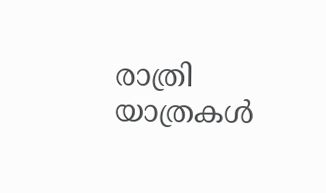രാത്രി യാത്രകൾ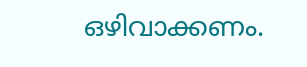ഒഴിവാക്കണം.